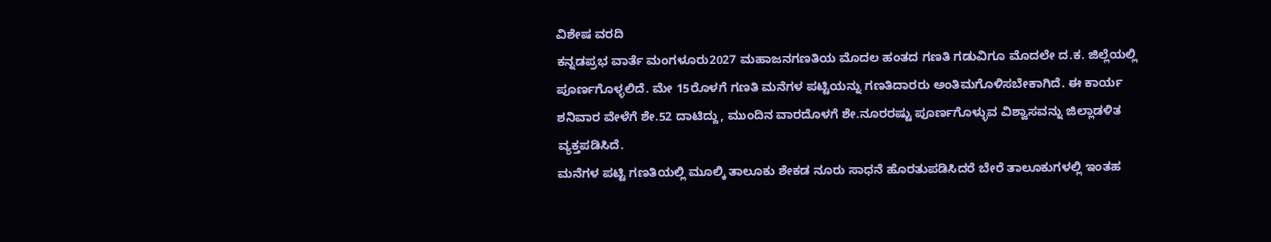ವಿಶೇಷ ವರದಿ
ಕನ್ನಡಪ್ರಭ ವಾರ್ತೆ ಮಂಗಳೂರು2027 ಮಹಾಜನಗಣತಿಯ ಮೊದಲ ಹಂತದ ಗಣತಿ ಗಡುವಿಗೂ ಮೊದಲೇ ದ.ಕ. ಜಿಲ್ಲೆಯಲ್ಲಿ ಪೂರ್ಣಗೊಳ್ಳಲಿದೆ. ಮೇ 15ರೊಳಗೆ ಗಣತಿ ಮನೆಗಳ ಪಟ್ಟಿಯನ್ನು ಗಣತಿದಾರರು ಅಂತಿಮಗೊಳಿಸಬೇಕಾಗಿದೆ. ಈ ಕಾರ್ಯ ಶನಿವಾರ ವೇಳೆಗೆ ಶೇ.52 ದಾಟಿದ್ದು, ಮುಂದಿನ ವಾರದೊಳಗೆ ಶೇ.ನೂರರಷ್ಟು ಪೂರ್ಣಗೊಳ್ಳುವ ವಿಶ್ವಾಸವನ್ನು ಜಿಲ್ಲಾಡಳಿತ ವ್ಯಕ್ತಪಡಿಸಿದೆ.
ಮನೆಗಳ ಪಟ್ಟಿ ಗಣತಿಯಲ್ಲಿ ಮೂಲ್ಕಿ ತಾಲೂಕು ಶೇಕಡ ನೂರು ಸಾಧನೆ ಹೊರತುಪಡಿಸಿದರೆ ಬೇರೆ ತಾಲೂಕುಗಳಲ್ಲಿ ಇಂತಹ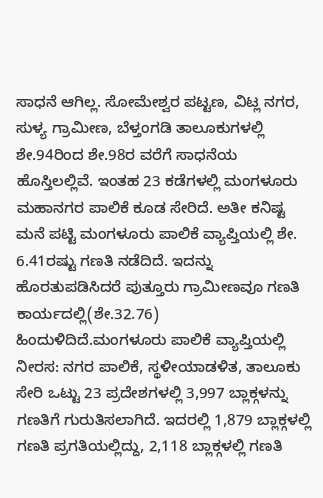ಸಾಧನೆ ಆಗಿಲ್ಲ. ಸೋಮೇಶ್ವರ ಪಟ್ಟಣ, ವಿಟ್ಲ ನಗರ, ಸುಳ್ಯ ಗ್ರಾಮೀಣ, ಬೆಳ್ತಂಗಡಿ ತಾಲೂಕುಗಳಲ್ಲಿ ಶೇ.94ರಿಂದ ಶೇ.98ರ ವರೆಗೆ ಸಾಧನೆಯ ಹೊಸ್ತಿಲಲ್ಲಿವೆ. ಇಂತಹ 23 ಕಡೆಗಳಲ್ಲಿ ಮಂಗಳೂರು ಮಹಾನಗರ ಪಾಲಿಕೆ ಕೂಡ ಸೇರಿದೆ. ಅತೀ ಕನಿಷ್ಟ ಮನೆ ಪಟ್ಟಿ ಮಂಗಳೂರು ಪಾಲಿಕೆ ವ್ಯಾಪ್ತಿಯಲ್ಲಿ ಶೇ. 6.41ರಷ್ಟು ಗಣತಿ ನಡೆದಿದೆ. ಇದನ್ನು ಹೊರತುಪಡಿಸಿದರೆ ಪುತ್ತೂರು ಗ್ರಾಮೀಣವೂ ಗಣತಿ ಕಾರ್ಯದಲ್ಲಿ(ಶೇ.32.76) ಹಿಂದುಳಿದಿದೆ.ಮಂಗಳೂರು ಪಾಲಿಕೆ ವ್ಯಾಪ್ತಿಯಲ್ಲಿ ನೀರಸ: ನಗರ ಪಾಲಿಕೆ, ಸ್ಥಳೀಯಾಡಳಿತ, ತಾಲೂಕು ಸೇರಿ ಒಟ್ಟು 23 ಪ್ರದೇಶಗಳಲ್ಲಿ 3,997 ಬ್ಲಾಕ್ಗಳನ್ನು ಗಣತಿಗೆ ಗುರುತಿಸಲಾಗಿದೆ. ಇದರಲ್ಲಿ 1,879 ಬ್ಲಾಕ್ಗಳಲ್ಲಿ ಗಣತಿ ಪ್ರಗತಿಯಲ್ಲಿದ್ದು, 2,118 ಬ್ಲಾಕ್ಗಳಲ್ಲಿ ಗಣತಿ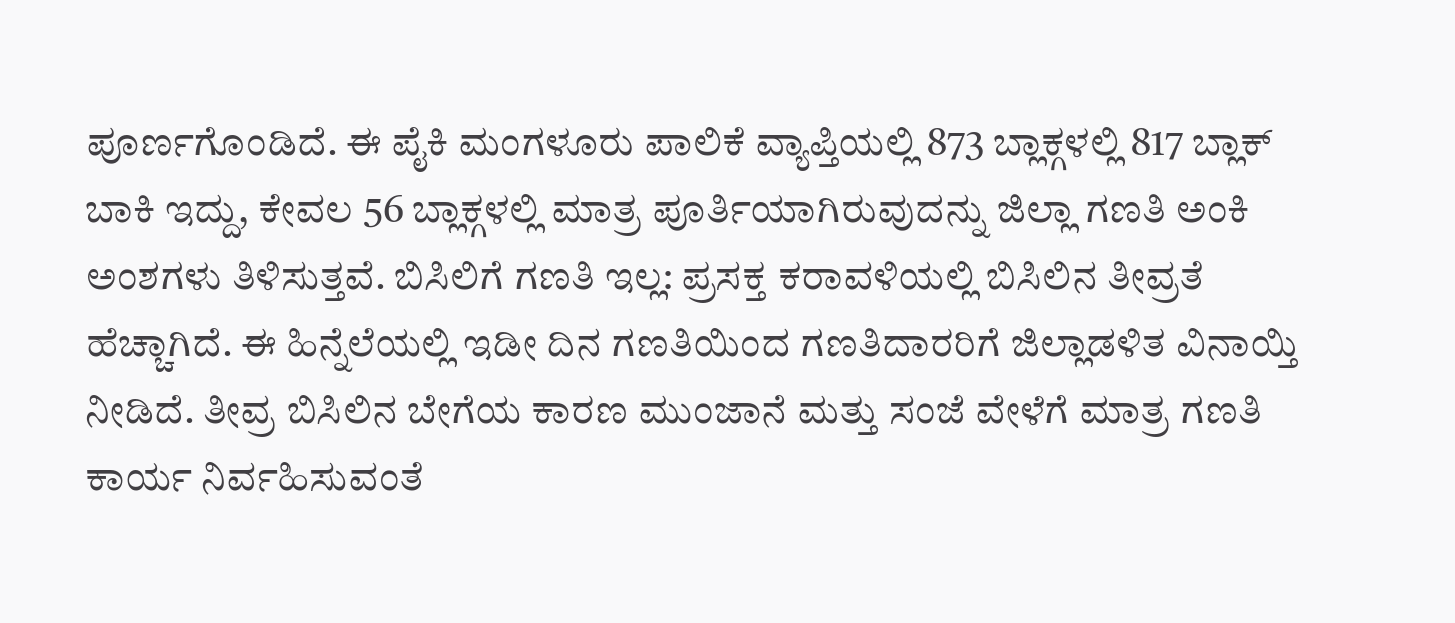ಪೂರ್ಣಗೊಂಡಿದೆ. ಈ ಪೈಕಿ ಮಂಗಳೂರು ಪಾಲಿಕೆ ವ್ಯಾಪ್ತಿಯಲ್ಲಿ 873 ಬ್ಲಾಕ್ಗಳಲ್ಲಿ 817 ಬ್ಲಾಕ್ ಬಾಕಿ ಇದ್ದು, ಕೇವಲ 56 ಬ್ಲಾಕ್ಗಳಲ್ಲಿ ಮಾತ್ರ ಪೂರ್ತಿಯಾಗಿರುವುದನ್ನು ಜಿಲ್ಲಾ ಗಣತಿ ಅಂಕಿ ಅಂಶಗಳು ತಿಳಿಸುತ್ತವೆ. ಬಿಸಿಲಿಗೆ ಗಣತಿ ಇಲ್ಲ: ಪ್ರಸಕ್ತ ಕರಾವಳಿಯಲ್ಲಿ ಬಿಸಿಲಿನ ತೀವ್ರತೆ ಹೆಚ್ಚಾಗಿದೆ. ಈ ಹಿನ್ನೆಲೆಯಲ್ಲಿ ಇಡೀ ದಿನ ಗಣತಿಯಿಂದ ಗಣತಿದಾರರಿಗೆ ಜಿಲ್ಲಾಡಳಿತ ವಿನಾಯ್ತಿ ನೀಡಿದೆ. ತೀವ್ರ ಬಿಸಿಲಿನ ಬೇಗೆಯ ಕಾರಣ ಮುಂಜಾನೆ ಮತ್ತು ಸಂಜೆ ವೇಳೆಗೆ ಮಾತ್ರ ಗಣತಿ ಕಾರ್ಯ ನಿರ್ವಹಿಸುವಂತೆ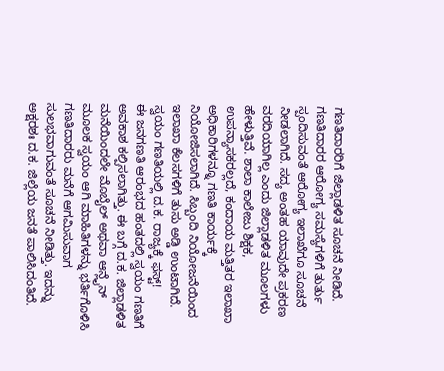ಗಣತಿದಾರರಿಗೆ ಜಿಲ್ಲಾಡಳಿತ ಸೂಚನೆ ನೀಡಿದೆ. ಗಣತಿದಾರರ ಆರೋಗ್ಯ ಸಮಸ್ಯೆಗಳಿಗೆ ತುರ್ತು ಸ್ಪಂದಿಸುವಂತೆ ಆರೋಗ್ಯ ಇಲಾಖೆಗೂ ಸೂಚನೆ ನೀಡಲಾಗಿದೆ. ಸದ್ಯ ಅಂತಹ ಯಾವುದೇ ಪ್ರಕರಣ ವರದಿಯಾಗಿಲ್ಲ ಎಂದು ಜಿಲ್ಲಾಡಳಿತ ಮೂಲಗಳು ಹೇಳುತ್ತಿವೆ. ಶಾಲಾ ಕಾಲೇಜು ಶಿಕ್ಷಕ, ಉಪನ್ಯಾಸಕರಲ್ಲದೆ, ಕಂದಾಯ ಮತ್ತಿತರ ಇಲಾಖಾ ಅಧಿಕಾರಿಗಳನ್ನೂ ಗಣತಿ ಕಾರ್ಯಕ್ಕೆ ನಿಯೋಜಿಸಲಾಗಿದೆ. ಸಿಬ್ಬಂದಿ ನಿಯೋಜನೆಯಿಂದ ಇಲಾಖಾ ಕೆಲಸಗಳಿಗೆ ತುಸು ಅಡ್ಡಿ ಉಂಟಾಗಿದೆ. ಸ್ವಯಂ ಗಣತಿಯಲ್ಲಿ ದ.ಕ. ರಾಜ್ಯಕ್ಕೆ ಫಸ್ಟ್!
ಈ ಜನಗಣತಿ ಆರಂಭದ ಹಂತದಲ್ಲಿ ಸ್ವಯಂ ಗಣತಿಗೆ ಅವಕಾಶ ಕಲ್ಪಿಸಲಾಗಿತ್ತು. ಈ ಬಗ್ಗೆ ದ.ಕ. ಜಿಲ್ಲಾಡಳಿತ ಮನೆಯಿಂದಲೇ ಮೊಬೈಲ್ ಅಥವಾ ಆನ್ಲೈನ್ ಮೂಲಕ ಸ್ವಯಂ ಆಗಿ ಮಾಹಿತಿಗಳನ್ನು ಭರ್ತಿಗೊಳಿಸಿ ಗಣತಿದಾರರು ಮನೆಗೆ ಆಗಮಿಸುವಾಗ ಸುಲಭವಾಗುವಂತೆ ಸೂಚನೆ ನೀಡಿತ್ತು. ಇದನ್ನು ಅಕ್ಷರಶಃ ದ.ಕ. ಜಿಲ್ಲೆಯ ಜನತೆ ಪಾಲಿಸಿದಂತಿದೆ.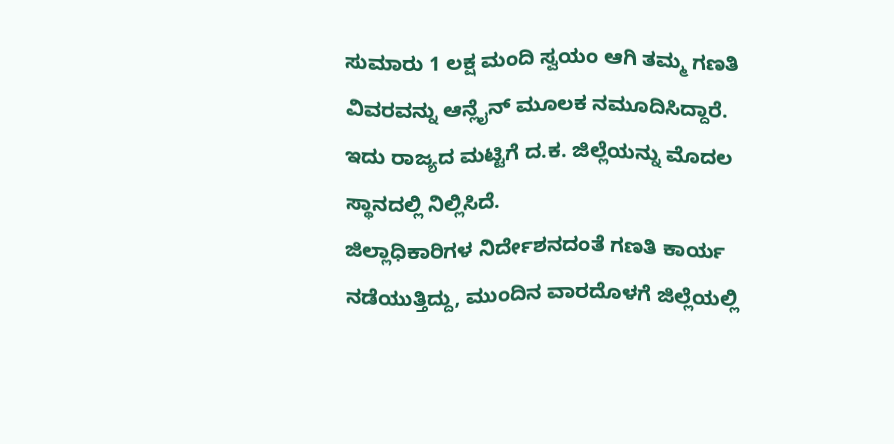ಸುಮಾರು 1 ಲಕ್ಷ ಮಂದಿ ಸ್ವಯಂ ಆಗಿ ತಮ್ಮ ಗಣತಿ ವಿವರವನ್ನು ಆನ್ಲೈನ್ ಮೂಲಕ ನಮೂದಿಸಿದ್ದಾರೆ. ಇದು ರಾಜ್ಯದ ಮಟ್ಟಿಗೆ ದ.ಕ. ಜಿಲ್ಲೆಯನ್ನು ಮೊದಲ ಸ್ಥಾನದಲ್ಲಿ ನಿಲ್ಲಿಸಿದೆ.
ಜಿಲ್ಲಾಧಿಕಾರಿಗಳ ನಿರ್ದೇಶನದಂತೆ ಗಣತಿ ಕಾರ್ಯ ನಡೆಯುತ್ತಿದ್ದು, ಮುಂದಿನ ವಾರದೊಳಗೆ ಜಿಲ್ಲೆಯಲ್ಲಿ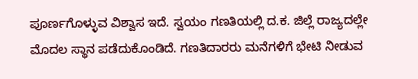ಪೂರ್ಣಗೊಳ್ಳುವ ವಿಶ್ವಾಸ ಇದೆ. ಸ್ವಯಂ ಗಣತಿಯಲ್ಲಿ ದ.ಕ. ಜಿಲ್ಲೆ ರಾಜ್ಯದಲ್ಲೇ ಮೊದಲ ಸ್ಥಾನ ಪಡೆದುಕೊಂಡಿದೆ. ಗಣತಿದಾರರು ಮನೆಗಳಿಗೆ ಭೇಟಿ ನೀಡುವ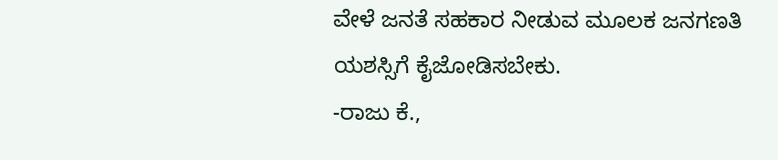ವೇಳೆ ಜನತೆ ಸಹಕಾರ ನೀಡುವ ಮೂಲಕ ಜನಗಣತಿ ಯಶಸ್ಸಿಗೆ ಕೈಜೋಡಿಸಬೇಕು.
-ರಾಜು ಕೆ.,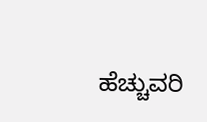ಹೆಚ್ಚುವರಿ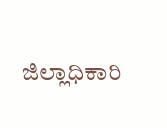ಜಿಲ್ಲಾಧಿಕಾರಿ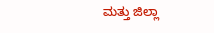ಮತ್ತು ಜಿಲ್ಲಾ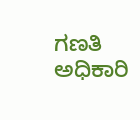ಗಣತಿ ಅಧಿಕಾರಿ